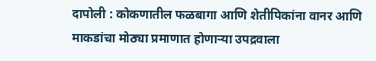दापोली : कोकणातील फळबागा आणि शेतीपिकांना वानर आणि माकडांचा मोठ्या प्रमाणात होणाऱ्या उपद्रवाला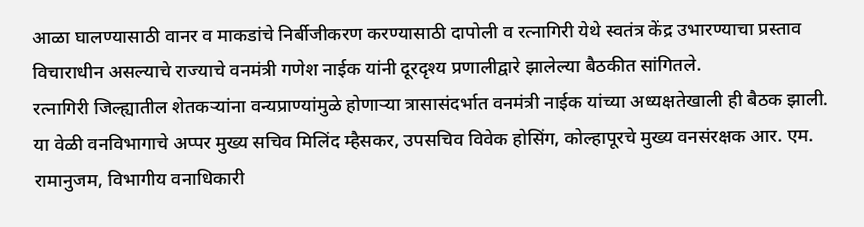आळा घालण्यासाठी वानर व माकडांचे निर्बीजीकरण करण्यासाठी दापोली व रत्नागिरी येथे स्वतंत्र केंद्र उभारण्याचा प्रस्ताव विचाराधीन असल्याचे राज्याचे वनमंत्री गणेश नाईक यांनी दूरदृश्य प्रणालीद्वारे झालेल्या बैठकीत सांगितले.
रत्नागिरी जिल्ह्यातील शेतकऱ्यांना वन्यप्राण्यांमुळे होणाऱ्या त्रासासंदर्भात वनमंत्री नाईक यांच्या अध्यक्षतेखाली ही बैठक झाली. या वेळी वनविभागाचे अप्पर मुख्य सचिव मिलिंद म्हैसकर, उपसचिव विवेक होसिंग, कोल्हापूरचे मुख्य वनसंरक्षक आर. एम. रामानुजम, विभागीय वनाधिकारी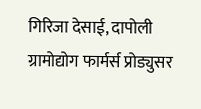गिरिजा देसाई, दापोली ग्रामोद्योग फार्मर्स प्रोड्युसर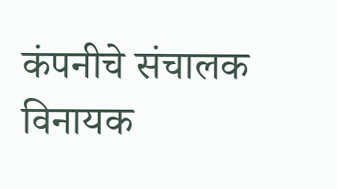कंपनीचे संचालक विनायक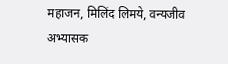महाजन, मिलिंद लिमये, वन्यजीव अभ्यासक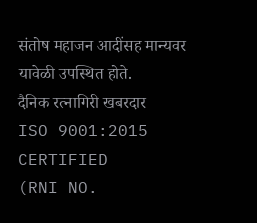संतोष महाजन आदींसह मान्यवर यावेळी उपस्थित होते.
दैनिक रत्नागिरी खबरदार
ISO 9001:2015 CERTIFIED
(RNI NO.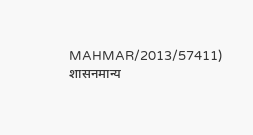MAHMAR/2013/57411)
शासनमान्य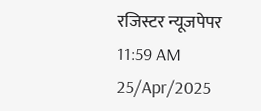रजिस्टर न्यूजपेपर
11:59 AM 25/Apr/2025